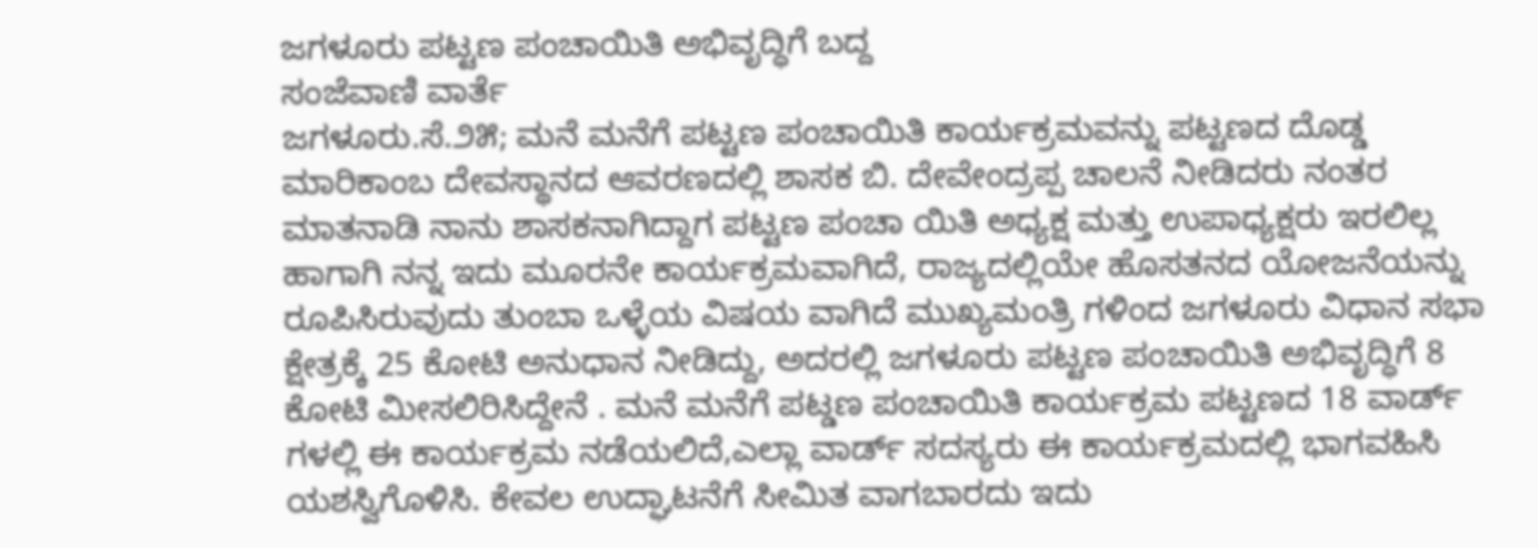ಜಗಳೂರು ಪಟ್ಟಣ ಪಂಚಾಯಿತಿ ಅಭಿವೃದ್ಧಿಗೆ ಬದ್ದ
ಸಂಜೆವಾಣಿ ವಾರ್ತೆ
ಜಗಳೂರು.ಸೆ.೨೫; ಮನೆ ಮನೆಗೆ ಪಟ್ಟಣ ಪಂಚಾಯಿತಿ ಕಾರ್ಯಕ್ರಮವನ್ನು ಪಟ್ಟಣದ ದೊಡ್ಡ ಮಾರಿಕಾಂಬ ದೇವಸ್ಥಾನದ ಆವರಣದಲ್ಲಿ ಶಾಸಕ ಬಿ. ದೇವೇಂದ್ರಪ್ಪ ಚಾಲನೆ ನೀಡಿದರು ನಂತರ ಮಾತನಾಡಿ ನಾನು ಶಾಸಕನಾಗಿದ್ದಾಗ ಪಟ್ಟಣ ಪಂಚಾ ಯಿತಿ ಅಧ್ಯಕ್ಷ ಮತ್ತು ಉಪಾಧ್ಯಕ್ಷರು ಇರಲಿಲ್ಲ ಹಾಗಾಗಿ ನನ್ನ ಇದು ಮೂರನೇ ಕಾರ್ಯಕ್ರಮವಾಗಿದೆ, ರಾಜ್ಯದಲ್ಲಿಯೇ ಹೊಸತನದ ಯೋಜನೆಯನ್ನು ರೂಪಿಸಿರುವುದು ತುಂಬಾ ಒಳ್ಳೆಯ ವಿಷಯ ವಾಗಿದೆ ಮುಖ್ಯಮಂತ್ರಿ ಗಳಿಂದ ಜಗಳೂರು ವಿಧಾನ ಸಭಾ ಕ್ಷೇತ್ರಕ್ಕೆ 25 ಕೋಟಿ ಅನುಧಾನ ನೀಡಿದ್ದು, ಅದರಲ್ಲಿ ಜಗಳೂರು ಪಟ್ಟಣ ಪಂಚಾಯಿತಿ ಅಭಿವೃದ್ಧಿಗೆ 8 ಕೋಟಿ ಮೀಸಲಿರಿಸಿದ್ದೇನೆ . ಮನೆ ಮನೆಗೆ ಪಟ್ಡಣ ಪಂಚಾಯಿತಿ ಕಾರ್ಯಕ್ರಮ ಪಟ್ಟಣದ 18 ವಾರ್ಡ್ ಗಳಲ್ಲಿ ಈ ಕಾರ್ಯಕ್ರಮ ನಡೆಯಲಿದೆ,ಎಲ್ಲಾ ವಾರ್ಡ್ ಸದಸ್ಯರು ಈ ಕಾರ್ಯಕ್ರಮದಲ್ಲಿ ಭಾಗವಹಿಸಿ ಯಶಸ್ವಿಗೊಳಿಸಿ. ಕೇವಲ ಉದ್ಘಾಟನೆಗೆ ಸೀಮಿತ ವಾಗಬಾರದು ಇದು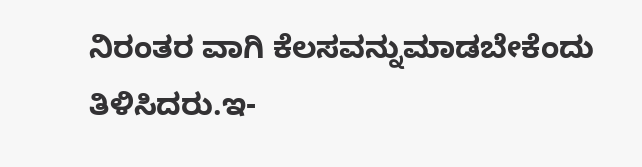ನಿರಂತರ ವಾಗಿ ಕೆಲಸವನ್ನುಮಾಡಬೇಕೆಂದು ತಿಳಿಸಿದರು.ಇ-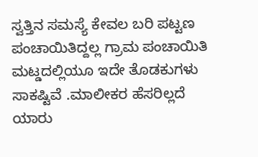ಸ್ವತ್ತಿನ ಸಮಸ್ಯೆ ಕೇವಲ ಬರಿ ಪಟ್ಟಣ ಪಂಚಾಯಿತಿದ್ದಲ್ಲ ಗ್ರಾಮ ಪಂಚಾಯಿತಿ ಮಟ್ಡದಲ್ಲಿಯೂ ಇದೇ ತೊಡಕುಗಳು ಸಾಕಷ್ಟಿವೆ .ಮಾಲೀಕರ ಹೆಸರಿಲ್ಲದೆ ಯಾರು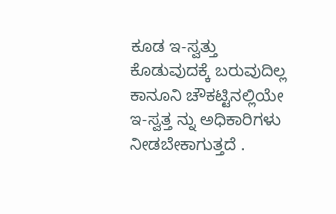ಕೂಡ ಇ-ಸ್ವತ್ತು ಕೊಡುವುದಕ್ಕೆ ಬರುವುದಿಲ್ಲ ಕಾನೂನಿ ಚೌಕಟ್ಟಿನಲ್ಲಿಯೇ ಇ-ಸ್ವತ್ತ ನ್ನು ಅಧಿಕಾರಿಗಳು ನೀಡಬೇಕಾಗುತ್ತದೆ .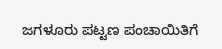ಜಗಳೂರು ಪಟ್ಟಣ ಪಂಚಾಯಿತಿಗೆ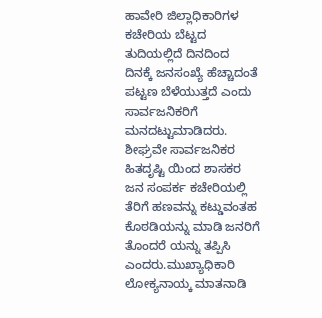ಹಾವೇರಿ ಜಿಲ್ಲಾಧಿಕಾರಿಗಳ ಕಚೇರಿಯ ಬೆಟ್ಟದ ತುದಿಯಲ್ಲಿದೆ ದಿನದಿಂದ ದಿನಕ್ಕೆ ಜನಸಂಖ್ಯೆ ಹೆಚ್ಚಾದಂತೆ ಪಟ್ಟಣ ಬೆಳೆಯುತ್ತದೆ ಎಂದು ಸಾರ್ವಜನಿಕರಿಗೆ ಮನದಟ್ಟುಮಾಡಿದರು. ಶೀಘ್ರವೇ ಸಾರ್ವಜನಿಕರ ಹಿತದೃಷ್ಟಿ ಯಿಂದ ಶಾಸಕರ ಜನ ಸಂಪರ್ಕ ಕಚೇರಿಯಲ್ಲಿ ತೆರಿಗೆ ಹಣವನ್ನು ಕಟ್ಡುವಂತಹ ಕೊಠಡಿಯನ್ನು ಮಾಡಿ ಜನರಿಗೆ ತೊಂದರೆ ಯನ್ನು ತಪ್ಪಿಸಿ ಎಂದರು.ಮುಖ್ಯಾಧಿಕಾರಿ ಲೋಕ್ಯನಾಯ್ಕ ಮಾತನಾಡಿ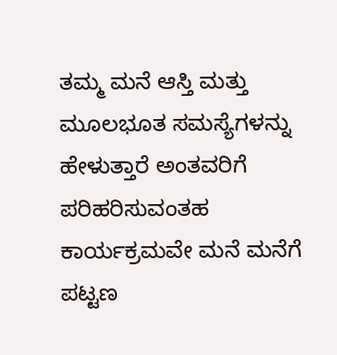ತಮ್ಮ ಮನೆ ಆಸ್ತಿ ಮತ್ತು ಮೂಲಭೂತ ಸಮಸ್ಯೆಗಳನ್ನು ಹೇಳುತ್ತಾರೆ ಅಂತವರಿಗೆ ಪರಿಹರಿಸುವಂತಹ ಕಾರ್ಯಕ್ರಮವೇ ಮನೆ ಮನೆಗೆ ಪಟ್ಟಣ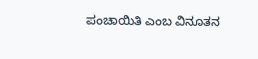ಪಂಚಾಯಿತಿ ಎಂಬ ವಿನೂತನ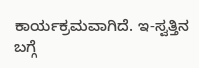ಕಾರ್ಯಕ್ರಮವಾಗಿದೆ. ಇ-ಸ್ವತ್ತಿನ ಬಗ್ಗೆ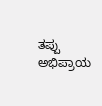ತಪ್ಪು ಅಭಿಪ್ರಾಯ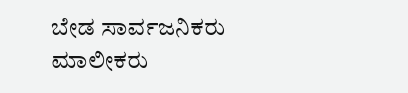ಬೇಡ ಸಾರ್ವಜನಿಕರು ಮಾಲೀಕರು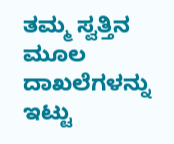ತಮ್ಮ ಸ್ವತ್ತಿನ ಮೂಲ ದಾಖಲೆಗಳನ್ನು ಇಟ್ಟು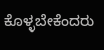ಕೊಳ್ಳಬೇಕೆಂದರು